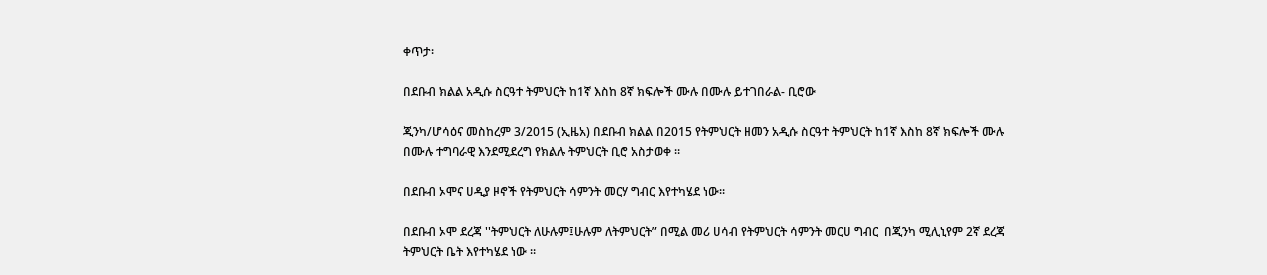ቀጥታ፡

በደቡብ ክልል አዲሱ ስርዓተ ትምህርት ከ1ኛ እስከ 8ኛ ክፍሎች ሙሉ በሙሉ ይተገበራል- ቢሮው

ጂንካ/ሆሳዕና መስከረም 3/2015 (ኢዜአ) በደቡብ ክልል በ2015 የትምህርት ዘመን አዲሱ ስርዓተ ትምህርት ከ1ኛ እስከ 8ኛ ክፍሎች ሙሉ በሙሉ ተግባራዊ እንደሚደረግ የክልሉ ትምህርት ቢሮ አስታወቀ ።

በደቡብ ኦሞና ሀዲያ ዞኖች የትምህርት ሳምንት መርሃ ግብር እየተካሄደ ነው።

በደቡብ ኦሞ ደረጃ ''ትምህርት ለሁሉም፤ሁሉም ለትምህርት” በሚል መሪ ሀሳብ የትምህርት ሳምንት መርሀ ግብር  በጂንካ ሚሊኒየም 2ኛ ደረጃ ትምህርት ቤት እየተካሄደ ነው ።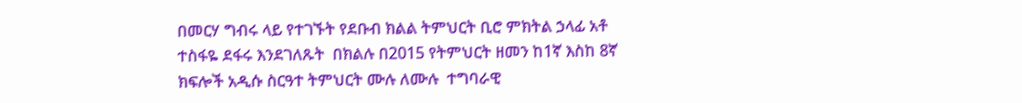በመርሃ ግብሩ ላይ የተገኙት የደቡብ ክልል ትምህርት ቢሮ ምክትል ኃላፊ አቶ ተስፋዬ ደፋሩ እንደገለጹት  በክልሉ በ2015 የትምህርት ዘመን ከ1ኛ እስከ 8ኛ ክፍሎች አዲሱ ስርዓተ ትምህርት ሙሉ ለሙሉ  ተግባራዊ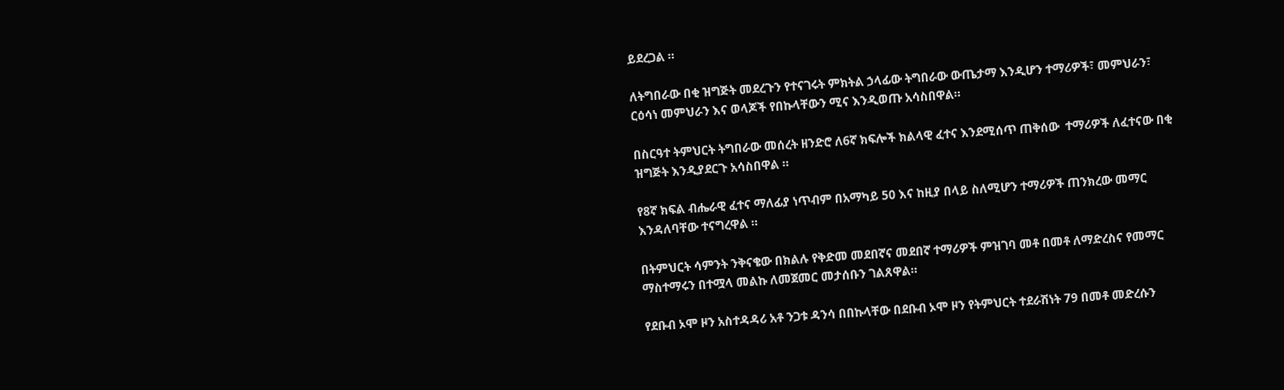ይደረጋል ።

ለትግበራው በቂ ዝግጅት መደረጉን የተናገሩት ምክትል ኃላፊው ትግበራው ውጤታማ እንዲሆን ተማሪዎች፣ መምህራን፣ ርዕሳነ መምህራን እና ወላጆች የበኩላቸውን ሚና እንዲወጡ አሳስበዋል።

በስርዓተ ትምህርት ትግበራው መሰረት ዘንድሮ ለ6ኛ ክፍሎች ክልላዊ ፈተና እንደሚሰጥ ጠቅሰው  ተማሪዎች ለፈተናው በቂ ዝግጅት እንዲያደርጉ አሳስበዋል ።

የ8ኛ ክፍል ብሔራዊ ፈተና ማለፊያ ነጥብም በአማካይ 50 እና ከዚያ በላይ ስለሚሆን ተማሪዎች ጠንክረው መማር እንዳለባቸው ተናግረዋል ።

በትምህርት ሳምንት ንቅናቄው በክልሉ የቅድመ መደበኛና መደበኛ ተማሪዎች ምዝገባ መቶ በመቶ ለማድረስና የመማር ማስተማሩን በተሟላ መልኩ ለመጀመር መታሰቡን ገልጸዋል።

የደቡብ ኦሞ ዞን አስተዳዳሪ አቶ ንጋቱ ዳንሳ በበኩላቸው በደቡብ ኦሞ ዞን የትምህርት ተደራሽነት 79 በመቶ መድረሱን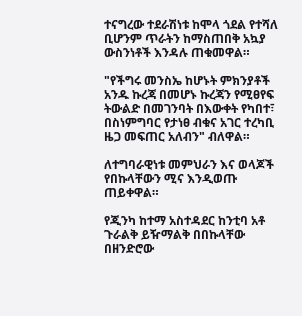ተናግረው ተደራሽነቱ ከሞላ ጎደል የተሻለ ቢሆንም ጥራትን ከማስጠበቅ አኳያ ውስንነቶች እንዳሉ ጠቁመዋል።

"የችግሩ መንስኤ ከሆኑት ምክንያቶች አንዱ ኩረጃ በመሆኑ ኩረጃን የሚፀየፍ ትውልድ በመገንባት በእውቀት የካበተ፣ በስነምግባር የታነፀ ብቁና አገር ተረካቢ ዜጋ መፍጠር አለብን" ብለዋል።

ለተግባራዊነቱ መምህራን እና ወላጆች የበኩላቸውን ሚና እንዲወጡ ጠይቀዋል።

የጂንካ ከተማ አስተዳደር ከንቲባ አቶ ጉራልቅ ይዥማልቅ በበኩላቸው በዘንድሮው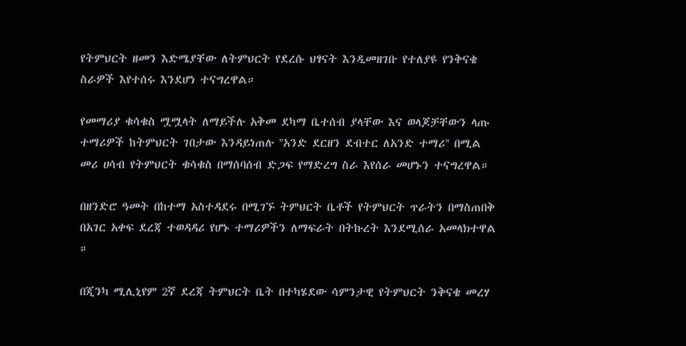የትምህርት ዘመን እድሜያቸው ለትምህርት የደረሱ ህፃናት እንዲመዘገቡ የተለያዩ የንቅናቄ ስራዎች እየተሰሩ እንደሆነ ተናግረዋል።

የመማሪያ ቁሳቁስ ሟሟላት ለማይችሉ አቅመ ደካማ ቤተሰብ ያላቸው እና ወላጆቻቸውን ላጡ ተማሪዎች ከትምህርት ገበታው እንዳይነጠሉ ''አንድ ደርዘን ደብተር ለአንድ ተማሪ'' በሚል መሪ ሀሳብ የትምህርት ቁሳቁስ በማሰባሰብ ድጋፍ የማድረግ ስራ እየሰራ መሆኑን ተናግረዋል።

በዘንድሮ ዓመት በከተማ አስተዳደሩ በሚገኙ ትምህርት ቤቶች የትምህርት ጥራትን በማስጠበቅ በአገር አቀፍ ደረጃ ተወዳዳሪ የሆኑ ተማሪዎችን ለማፍራት በትኩረት እንደሚሰራ አመላክተዋል ።

በጂንካ ሚሊኒየም 2ኛ ደረጃ ትምህርት ቤት በተካሄደው ሳምንታዊ የትምህርት ንቅናቄ መረሃ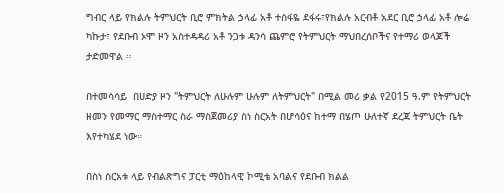ግብር ላይ የክልሉ ትምህርት ቢሮ ምክትል ኃላፊ አቶ ተስፋዬ ደፋሩ፣የክልሉ አርብቶ አደር ቢሮ ኃላፊ አቶ ሎሬ ካኩታ፣ የደቡብ ኦሞ ዞን አስተዳዳሪ አቶ ንጋቱ ዳንሳ ጨምሮ የትምህርት ማህበረሰቦችና የተማሪ ወላጆች ታድመዋል ።

በተመሳሳይ  በሀድያ ዞን "ትምህርት ለሁሉም ሁሉም ለትምህርት" በሚል መሪ ቃል የ2015 ዓ.ም የትምህርት ዘመን የመማር ማስተማር ስራ ማስጀመሪያ ስነ ስርአት በሆሳዕና ከተማ በሄጦ ሁለተኛ ደረጃ ትምህርት ቤት እየተካሄደ ነው።

በስነ ስርአቱ ላይ የብልጽግና ፓርቲ ማዕከላዊ ኮሚቴ አባልና የደቡብ ክልል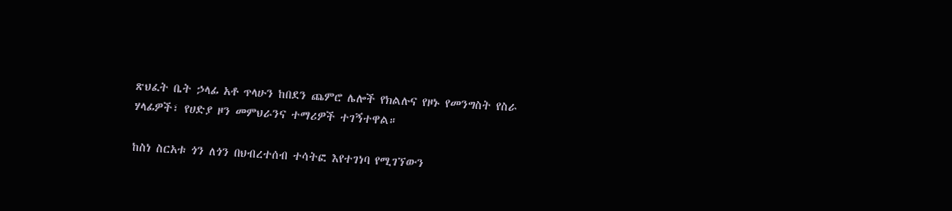ጽህፈት ቤት ኃላፊ አቶ ጥላሁን ከበደን ጨምሮ ሌሎች የክልሉና የዞኑ የመንግስት የስራ ሃላፊዎች፣ የሀድያ ዞን መምህራንና ተማሪዎች ተገኝተዋል።

ከስነ ስርአቱ ጎን ለጎን በህብረተሰብ ተሳትፎ እየተገነባ የሚገኘውን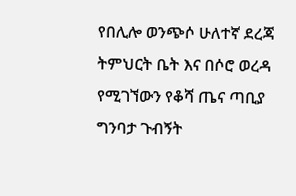የበሊሎ ወንጭሶ ሁለተኛ ደረጃ ትምህርት ቤት እና በሶሮ ወረዳ የሚገኘውን የቆሻ ጤና ጣቢያ ግንባታ ጉብኝት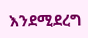እንደሚደረግ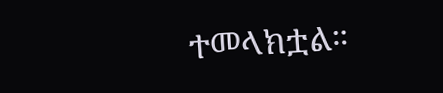ተመላክቷል።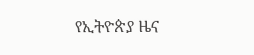የኢትዮጵያ ዜና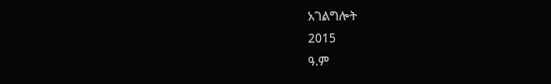አገልግሎት
2015
ዓ.ም